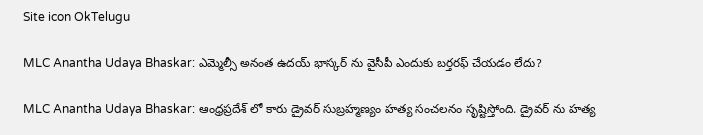Site icon OkTelugu

MLC Anantha Udaya Bhaskar: ఎమ్మెల్సీ అనంత ఉదయ్ భాస్కర్ ను వైసీపీ ఎందుకు బర్తరఫ్ చేయడం లేదు?

MLC Anantha Udaya Bhaskar: ఆంధ్రప్రదేశ్ లో కారు డ్రైవర్ సుబ్రహ్మణ్యం హత్య సంచలనం సృష్టిస్తోంది. డ్రైవర్ ను హత్య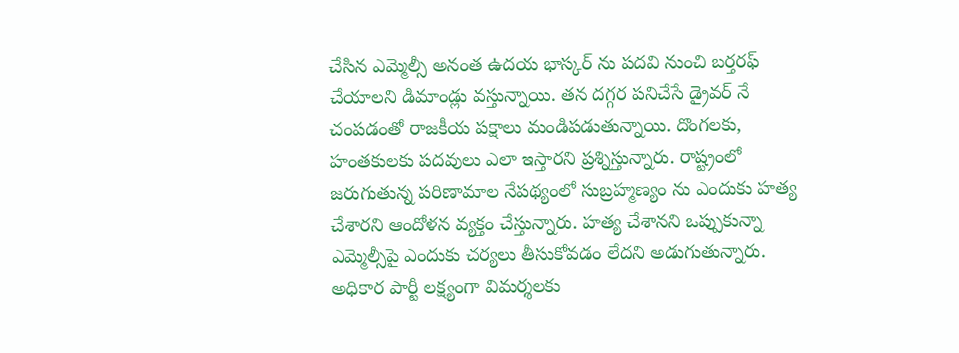చేసిన ఎమ్మెల్సీ అనంత ఉదయ భాస్కర్ ను పదవి నుంచి బర్తరఫ్ చేయాలని డిమాండ్లు వస్తున్నాయి. తన దగ్గర పనిచేసే డ్రైవర్ నే చంపడంతో రాజకీయ పక్షాలు మండిపడుతున్నాయి. దొంగలకు, హంతకులకు పదవులు ఎలా ఇస్తారని ప్రశ్నిస్తున్నారు. రాష్ట్రంలో జరుగుతున్న పరిణామాల నేపథ్యంలో సుబ్రహ్మణ్యం ను ఎందుకు హత్య చేశారని ఆందోళన వ్యక్తం చేస్తున్నారు. హత్య చేశానని ఒప్పుకున్నా ఎమ్మెల్సీపై ఎందుకు చర్యలు తీసుకోవడం లేదని అడుగుతున్నారు. అధికార పార్టీ లక్ష్యంగా విమర్శలకు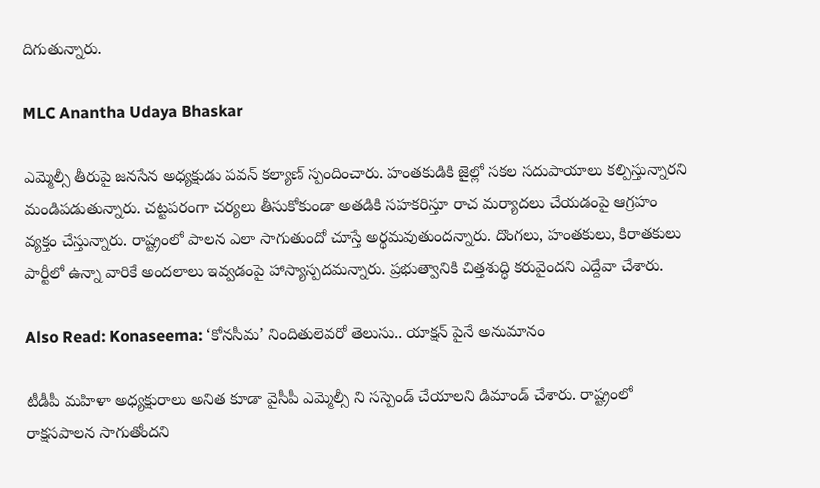దిగుతున్నారు.

MLC Anantha Udaya Bhaskar

ఎమ్మెల్సీ తీరుపై జనసేన అధ్యక్షుడు పవన్ కల్యాణ్ స్పందించారు. హంతకుడికి జైల్లో సకల సదుపాయాలు కల్పిస్తున్నారని మండిపడుతున్నారు. చట్టపరంగా చర్యలు తీసుకోకుండా అతడికి సహకరిస్తూ రాచ మర్యాదలు చేయడంపై ఆగ్రహం వ్యక్తం చేస్తున్నారు. రాష్ట్రంలో పాలన ఎలా సాగుతుందో చూస్తే అర్థమవుతుందన్నారు. దొంగలు, హంతకులు, కిరాతకులు పార్టీలో ఉన్నా వారికే అందలాలు ఇవ్వడంపై హాస్యాస్పదమన్నారు. ప్రభుత్వానికి చిత్తశుద్ధి కరువైందని ఎద్దేవా చేశారు.

Also Read: Konaseema: ‘కోనసీమ’ నిందితులెవరో తెలుసు.. యాక్షన్ పైనే అనుమానం

టీడీపీ మహిళా అధ్యక్షురాలు అనిత కూడా వైసీపీ ఎమ్మెల్సీ ని సస్పెండ్ చేయాలని డిమాండ్ చేశారు. రాష్ట్రంలో రాక్షసపాలన సాగుతోందని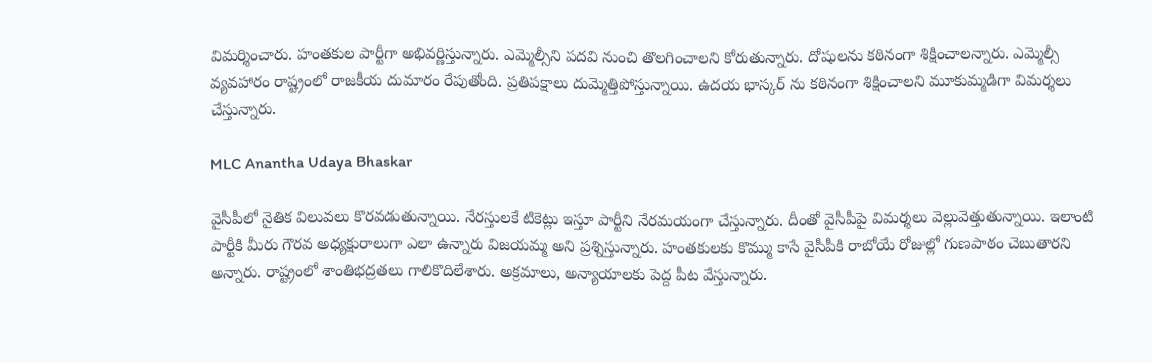విమర్శించారు. హంతకుల పార్టీగా అభివర్ణిస్తున్నారు. ఎమ్మెల్సీని పదవి నుంచి తొలగించాలని కోరుతున్నారు. దోషులను కఠినంగా శిక్షించాలన్నారు. ఎమ్మెల్సీ వ్యవహారం రాష్ట్రంలో రాజకీయ దుమారం రేపుతోంది. ప్రతిపక్షాలు దుమ్మెత్తిపోస్తున్నాయి. ఉదయ భాస్కర్ ను కఠినంగా శిక్షించాలని మూకుమ్మడిగా విమర్శలు చేస్తున్నారు.

MLC Anantha Udaya Bhaskar

వైసీపీలో నైతిక విలువలు కొరవడుతున్నాయి. నేరస్తులకే టికెట్లు ఇస్తూ పార్టీని నేరమయంగా చేస్తున్నారు. దీంతో వైసీపీపై విమర్శలు వెల్లువెత్తుతున్నాయి. ఇలాంటి పార్టీకి మీరు గౌరవ అధ్యక్షురాలుగా ఎలా ఉన్నారు విజయమ్మ అని ప్రశ్నిస్తున్నారు. హంతకులకు కొమ్ము కాసే వైసీపీకి రాబోయే రోజుల్లో గుణపాఠం చెబుతారని అన్నారు. రాష్ట్రంలో శాంతిభద్రతలు గాలికొదిలేశారు. అక్రమాలు, అన్యాయాలకు పెద్ద పీట వేస్తున్నారు.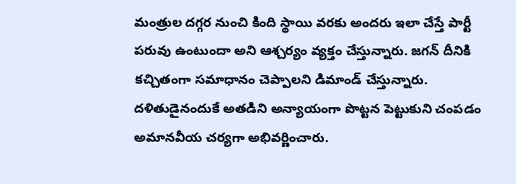మంత్రుల దగ్గర నుంచి కింది స్థాయి వరకు అందరు ఇలా చేస్తే పార్టీ పరువు ఉంటుందా అని ఆశ్చర్యం వ్యక్తం చేస్తున్నారు. జగన్ దీనికి కచ్చితంగా సమాధానం చెప్పాలని డిమాండ్ చేస్తున్నారు. దళితుడైనందుకే అతడిని అన్యాయంగా పొట్టన పెట్టుకుని చంపడం అమానవీయ చర్యగా అభివర్ణించారు.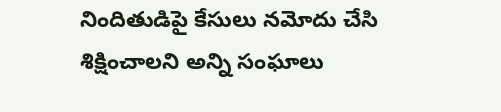నిందితుడిపై కేసులు నమోదు చేసి శిక్షించాలని అన్ని సంఘాలు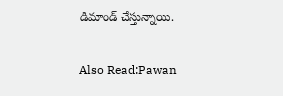డిమాండ్ చేస్తున్నాయి.

Also Read:Pawan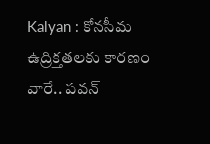Kalyan : కోనసీమ ఉద్రిక్తతలకు కారణం వారే.. పవన్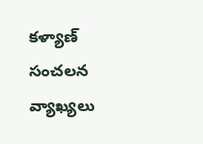కళ్యాణ్ సంచలన వ్యాఖ్యలు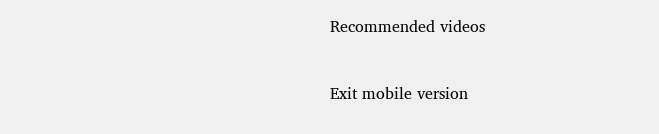Recommended videos


Exit mobile version